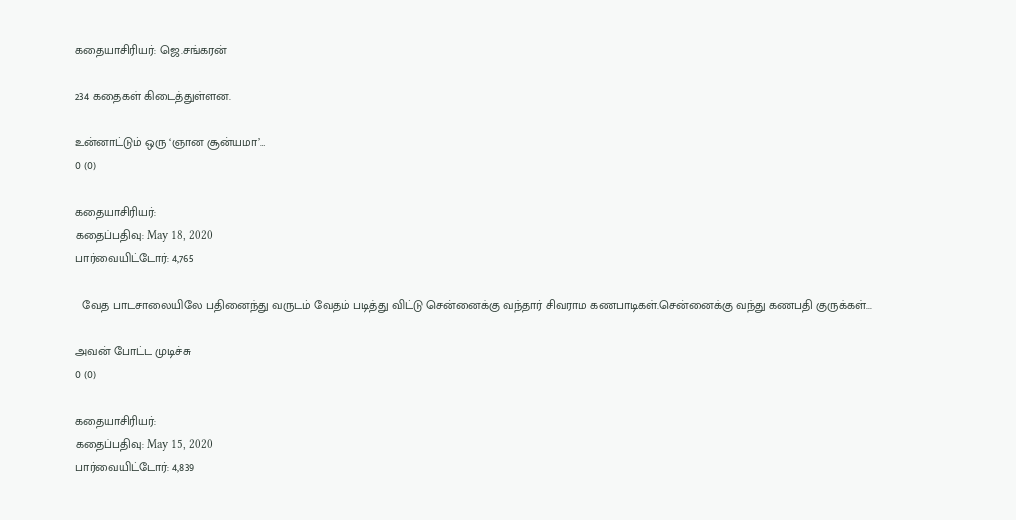கதையாசிரியர்: ஜெ.சங்கரன்

234 கதைகள் கிடைத்துள்ளன.

உன்னாட்டும் ஒரு ‘ஞான சூன்யமா’…
0 (0)

கதையாசிரியர்:
கதைப்பதிவு: May 18, 2020
பார்வையிட்டோர்: 4,765

  வேத பாடசாலையிலே பதினைந்து வருடம் வேதம் படித்து விட்டு சென்னைக்கு வந்தார் சிவராம கணபாடிகள்.சென்னைக்கு வந்து கணபதி குருக்கள்...

அவன் போட்ட முடிச்சு
0 (0)

கதையாசிரியர்:
கதைப்பதிவு: May 15, 2020
பார்வையிட்டோர்: 4,839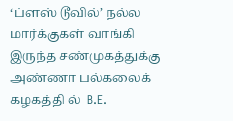‘ப்ளஸ் டூவில்’ நல்ல மார்க்குகள் வாங்கி இருந்த சண்முகத்துக்கு அண்ணா பல்கலைக் கழகத்தி ல்  B.E.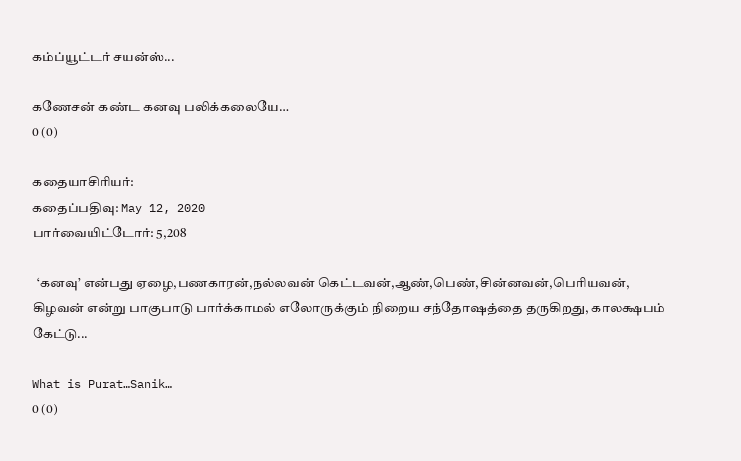கம்ப்யூட்டர் சயன்ஸ்...

கணேசன் கண்ட கனவு பலிக்கலையே…
0 (0)

கதையாசிரியர்:
கதைப்பதிவு: May 12, 2020
பார்வையிட்டோர்: 5,208

  ‘கனவு’ என்பது ஏழை,பணகாரன்,நல்லவன் கெட்டவன்,ஆண்,பெண்,சின்னவன்,பெரியவன், கிழவன் என்று பாகுபாடு பார்க்காமல் எலோருக்கும் நிறைய சந்தோஷத்தை தருகிறது, காலக்ஷபம் கேட்டு...

What is Purat…Sanik…
0 (0)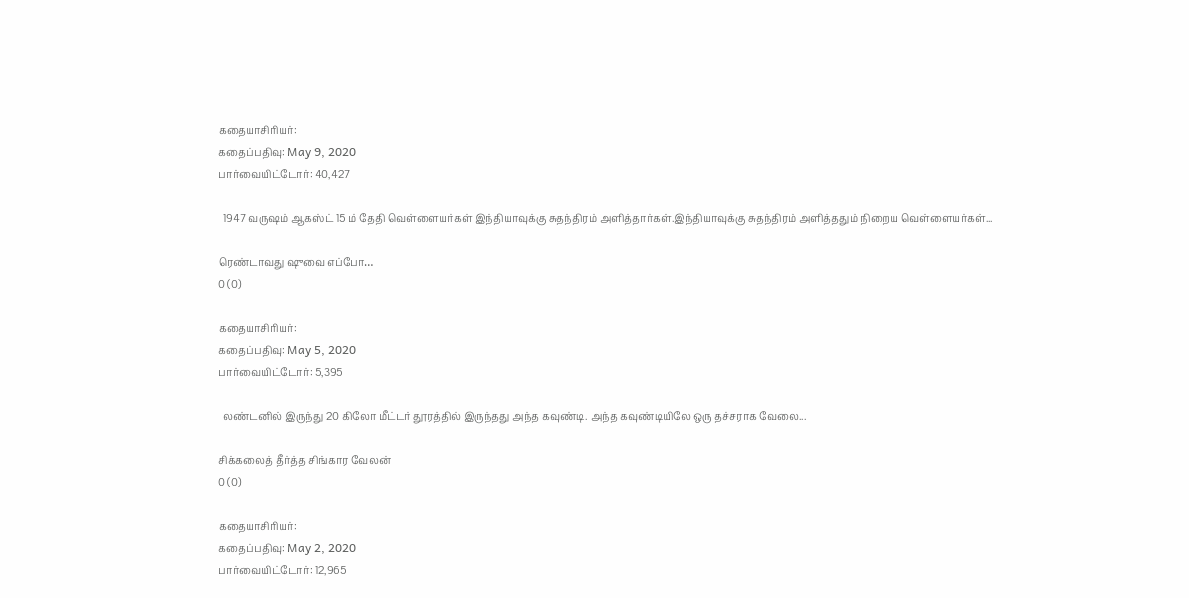கதையாசிரியர்:
கதைப்பதிவு: May 9, 2020
பார்வையிட்டோர்: 40,427

  1947 வருஷம் ஆகஸ்ட் 15 ம் தேதி வெள்ளையர்கள் இந்தியாவுக்கு சுதந்திரம் அளித்தார்கள்.இந்தியாவுக்கு சுதந்திரம் அளித்ததும் நிறைய வெள்ளையர்கள்...

ரெண்டாவது ஷுவை எப்போ…
0 (0)

கதையாசிரியர்:
கதைப்பதிவு: May 5, 2020
பார்வையிட்டோர்: 5,395

  லண்டனில் இருந்து 20 கிலோ மீட்டர் தூரத்தில் இருந்தது அந்த கவுண்டி. அந்த கவுண்டியிலே ஒரு தச்சராக வேலை...

சிக்கலைத் தீர்த்த சிங்கார வேலன்
0 (0)

கதையாசிரியர்:
கதைப்பதிவு: May 2, 2020
பார்வையிட்டோர்: 12,965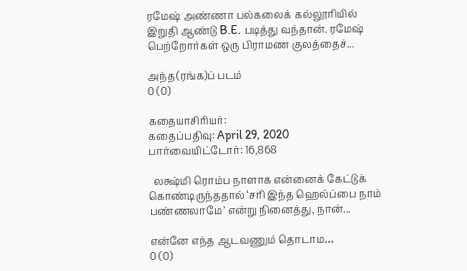ரமேஷ் அண்ணா பல்கலைக் கல்லூரியில் இறுதி ஆண்டு B.E. படித்து வந்தான். ரமேஷ் பெற்றோர்கள் ஒரு பிராமண குலத்தைச்...

அந்த(ரங்க)ப் படம்
0 (0)

கதையாசிரியர்:
கதைப்பதிவு: April 29, 2020
பார்வையிட்டோர்: 16,868

  லக்ஷ்மி ரொம்ப நாளாக என்னைக் கேட்டுக் கொண்டிருந்ததால் ‘சரி இந்த ஹெல்ப்பை நாம் பண்ணலாமே’ என்று நினைத்து, நான்...

என்னே எந்த ஆடவணும் தொடாம…
0 (0)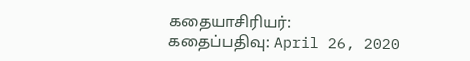கதையாசிரியர்:
கதைப்பதிவு: April 26, 2020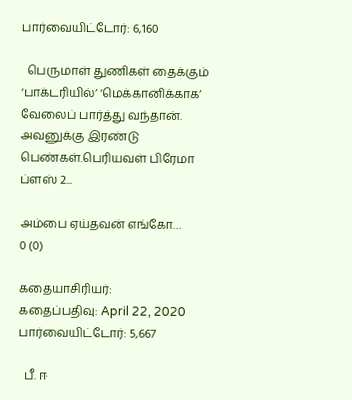பார்வையிட்டோர்: 6,160

  பெருமாள் துணிகள் தைக்கும் ‘பாக்டரியில்’ ‘மெக்கானிக்காக’ வேலைப் பார்த்து வந்தான். அவனுக்கு இரண்டு பெண்கள்.பெரியவள் பிரேமா ப்ளஸ் 2...

அம்பை ஏய்தவன் எங்கோ…
0 (0)

கதையாசிரியர்:
கதைப்பதிவு: April 22, 2020
பார்வையிட்டோர்: 5,667

  பீ. ஈ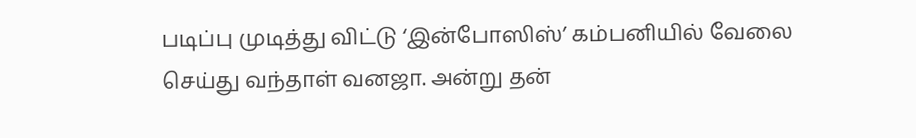படிப்பு முடித்து விட்டு ‘இன்போஸிஸ்’ கம்பனியில் வேலை செய்து வந்தாள் வனஜா. அன்று தன்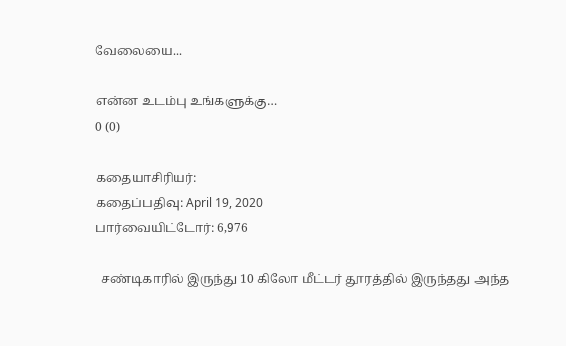வேலையை...

என்ன உடம்பு உங்களுக்கு…
0 (0)

கதையாசிரியர்:
கதைப்பதிவு: April 19, 2020
பார்வையிட்டோர்: 6,976

  சண்டிகாரில் இருந்து 10 கிலோ மீட்டர் தூரத்தில் இருந்தது அந்த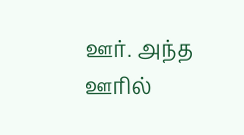ஊர். அந்த ஊரில்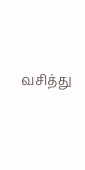வசித்து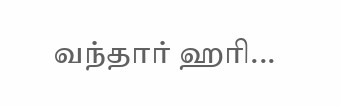வந்தார் ஹரி...